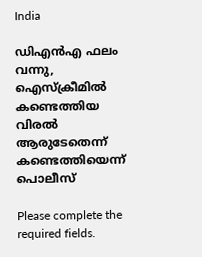India

ഡിഎൻഎ ഫലം വന്നു, ഐസ്ക്രീമിൽ കണ്ടെത്തിയ വിരൽ ആരുടേതെന്ന് കണ്ടെത്തിയെന്ന് പൊലീസ്

Please complete the required fields.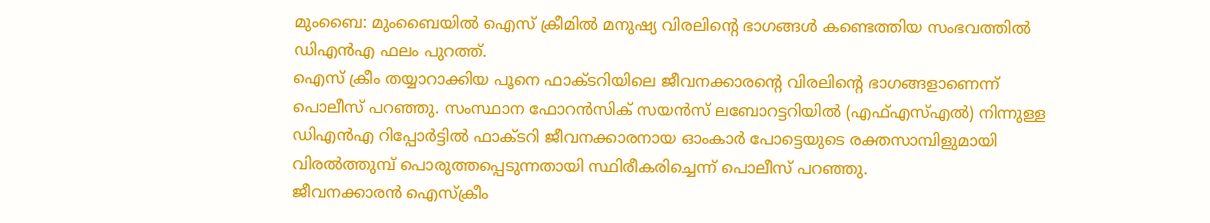മുംബൈ: മുംബൈയിൽ ഐസ് ക്രീമിൽ മനുഷ്യ വിരലിന്റെ ഭാഗങ്ങൾ കണ്ടെത്തിയ സംഭവത്തിൽ ഡിഎൻഎ ഫലം പുറത്ത്.
ഐസ് ക്രീം തയ്യാറാക്കിയ പൂനെ ഫാക്ടറിയിലെ ജീവനക്കാരന്റെ വിരലിന്റെ ഭാഗങ്ങളാണെന്ന് പൊലീസ് പറഞ്ഞു. സംസ്ഥാന ഫോറൻസിക് സയൻസ് ലബോറട്ടറിയിൽ (എഫ്എസ്എൽ) നിന്നുള്ള ഡിഎൻഎ റിപ്പോർട്ടിൽ ഫാക്ടറി ജീവനക്കാരനായ ഓംകാർ പോട്ടെയുടെ രക്തസാമ്പിളുമായി വിരൽത്തുമ്പ് പൊരുത്തപ്പെടുന്നതായി സ്ഥിരീകരിച്ചെന്ന് പൊലീസ് പറഞ്ഞു.
ജീവനക്കാരൻ ഐസ്‌ക്രീം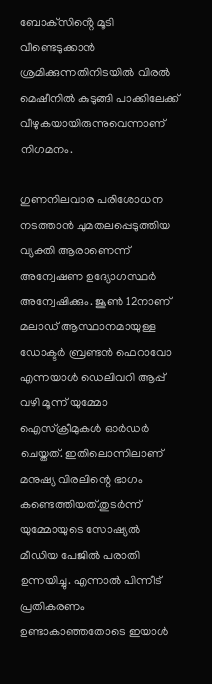ബോക്‌സിൻ്റെ മൂടി വീണ്ടെടുക്കാൻ ശ്രമിക്കുന്നതിനിടയിൽ വിരൽ മെഷീനിൽ കുടുങ്ങി പാക്കിലേക്ക് വീഴുകയായിരുന്നുവെന്നാണ് നിഗമനം.

ഗുണനിലവാര പരിശോധന നടത്താൻ ചുമതലപ്പെടുത്തിയ വ്യക്തി ആരാണെന്ന് അന്വേഷണ ഉദ്യോഗസ്ഥർ അന്വേഷിക്കും. ജൂൺ 12നാണ് മലാഡ് ആസ്ഥാനമായുള്ള ഡോക്ടർ ബ്രണ്ടൻ ഫെറാവോ എന്നയാൾ ഡെലിവറി ആപ്പ് വഴി മൂന്ന് യുമ്മോ ഐസ്ക്രീമുകൾ ഓർഡർ ചെയ്തത്. ഇതിലൊന്നിലാണ് മനുഷ്യ വിരലിന്റെ ഭാഗം കണ്ടെത്തിയത്.തുടർന്ന് യുമ്മോയുടെ സോഷ്യൽ മീഡിയ പേജിൽ പരാതി ഉന്നയിച്ചു. എന്നാൽ പിന്നീട് പ്രതികരണം ഉണ്ടാകാഞ്ഞതോടെ ഇയാൾ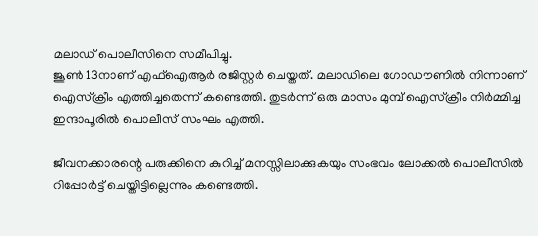മലാഡ് പൊലീസിനെ സമീപിച്ചു.
ജൂൺ 13നാണ് എഫ്ഐആർ രജിസ്റ്റർ ചെയ്തത്. മലാഡിലെ ഗോഡൗണിൽ നിന്നാണ് ഐസ്ക്രീം എത്തിച്ചതെന്ന് കണ്ടെത്തി. തുടർന്ന് ഒരു മാസം മുമ്പ് ഐസ്ക്രീം നിർമ്മിച്ച ഇന്ദാപൂരിൽ പൊലീസ് സംഘം എത്തി.

ജീവനക്കാരന്റെ പരുക്കിനെ കുറിച്ച് മനസ്സിലാക്കുകയും സംഭവം ലോക്കൽ പൊലീസിൽ റിപ്പോർട്ട് ചെയ്തിട്ടില്ലെന്നും കണ്ടെത്തി.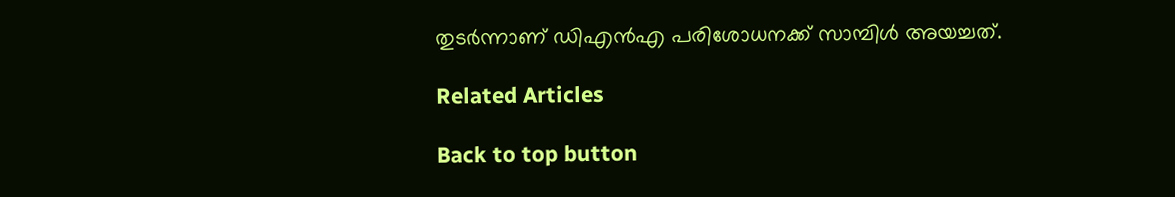തുടർന്നാണ് ഡിഎൻഎ പരിശോധനക്ക് സാമ്പിൾ അയച്ചത്.

Related Articles

Back to top button